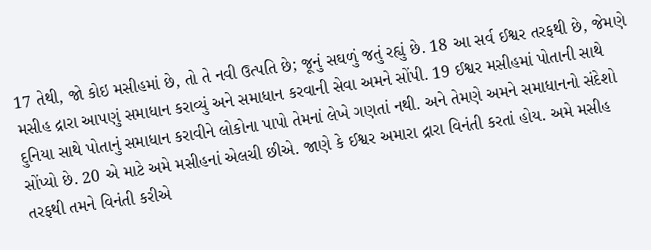17 તેથી, જો કોઇ મસીહમાં છે, તો તે નવી ઉત્પતિ છે; જૂનું સઘળું જતું રહ્યું છે. 18 આ સર્વ ઈશ્વર તરફથી છે, જેમણે મસીહ દ્રારા આપણું સમાધાન કરાવ્યું અને સમાધાન કરવાની સેવા અમને સોંપી. 19 ઈશ્વર મસીહમાં પોતાની સાથે દુનિયા સાથે પોતાનું સમાધાન કરાવીને લોકોના પાપો તેમનાં લેખે ગણતાં નથી. અને તેમણે અમને સમાધાનનો સંદેશો સોંપ્યો છે. 20 એ માટે અમે મસીહનાં એલચી છીએ. જાણે કે ઈશ્વર અમારા દ્રારા વિનંતી કરતાં હોય. અમે મસીહ તરફથી તમને વિનંતી કરીએ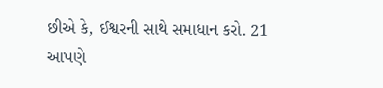છીએ કે, ઈશ્વરની સાથે સમાધાન કરો. 21 આપણે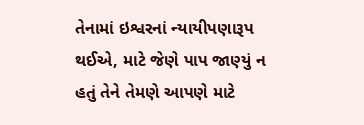તેનામાં ઇશ્વરનાં ન્યાયીપણારૂપ થઈએ, માટે જેણે પાપ જાણ્યું ન હતું તેને તેમણે આપણે માટે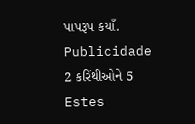પાપરૂપ કયાઁ.
Publicidade
2 કરિંથીઓને 5
Estes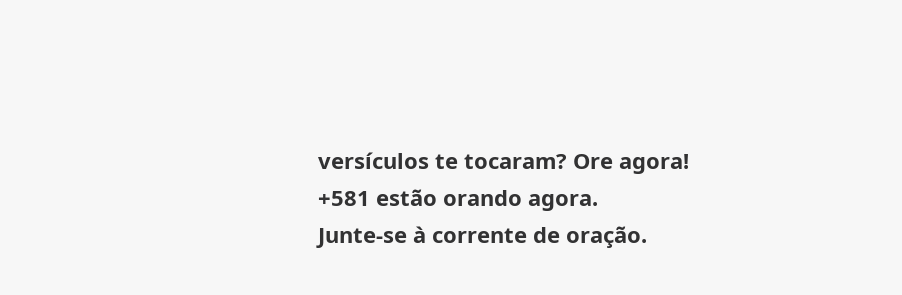versículos te tocaram? Ore agora!
+581 estão orando agora.
Junte-se à corrente de oração.